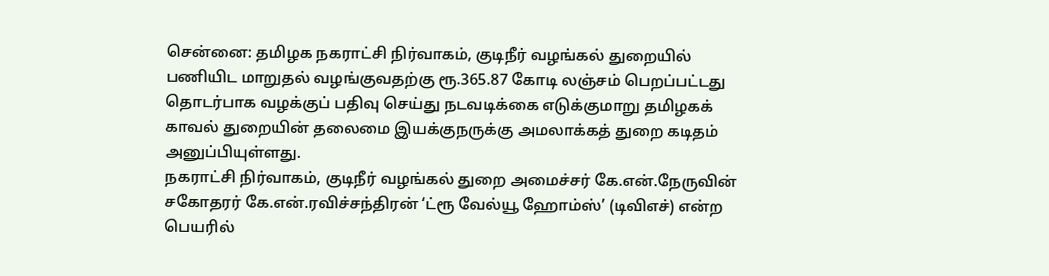சென்னை: தமிழக நகராட்சி நிர்வாகம், குடிநீர் வழங்கல் துறையில் பணியிட மாறுதல் வழங்குவதற்கு ரூ.365.87 கோடி லஞ்சம் பெறப்பட்டது தொடர்பாக வழக்குப் பதிவு செய்து நடவடிக்கை எடுக்குமாறு தமிழகக் காவல் துறையின் தலைமை இயக்குநருக்கு அமலாக்கத் துறை கடிதம் அனுப்பியுள்ளது.
நகராட்சி நிர்வாகம், குடிநீர் வழங்கல் துறை அமைச்சர் கே.என்.நேருவின் சகோதரர் கே.என்.ரவிச்சந்திரன் ‘ட்ரூ வேல்யூ ஹோம்ஸ்’ (டிவிஎச்) என்ற பெயரில்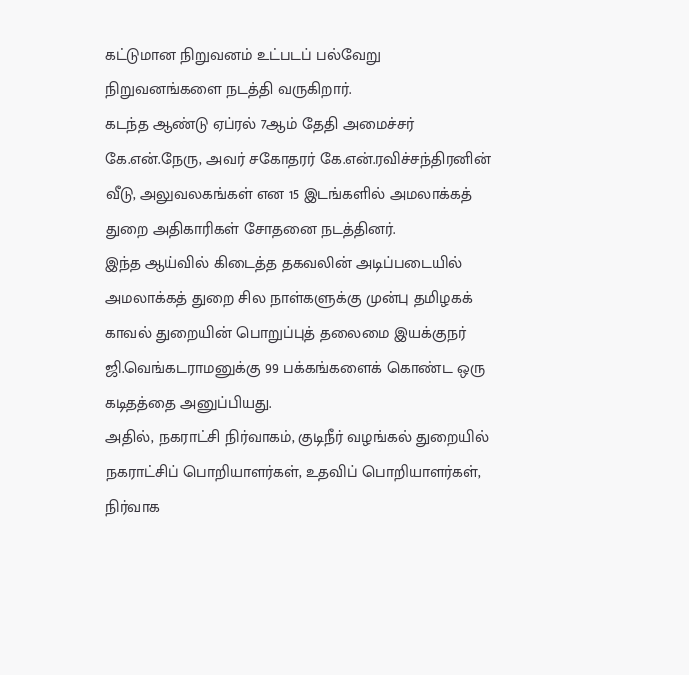கட்டுமான நிறுவனம் உட்படப் பல்வேறு நிறுவனங்களை நடத்தி வருகிறார்.
கடந்த ஆண்டு ஏப்ரல் 7ஆம் தேதி அமைச்சர் கே.என்.நேரு, அவர் சகோதரர் கே.என்.ரவிச்சந்திரனின் வீடு, அலுவலகங்கள் என 15 இடங்களில் அமலாக்கத் துறை அதிகாரிகள் சோதனை நடத்தினர்.
இந்த ஆய்வில் கிடைத்த தகவலின் அடிப்படையில் அமலாக்கத் துறை சில நாள்களுக்கு முன்பு தமிழகக் காவல் துறையின் பொறுப்புத் தலைமை இயக்குநர் ஜி.வெங்கடராமனுக்கு 99 பக்கங்களைக் கொண்ட ஒரு கடிதத்தை அனுப்பியது.
அதில், நகராட்சி நிர்வாகம், குடிநீர் வழங்கல் துறையில் நகராட்சிப் பொறியாளர்கள், உதவிப் பொறியாளர்கள், நிர்வாக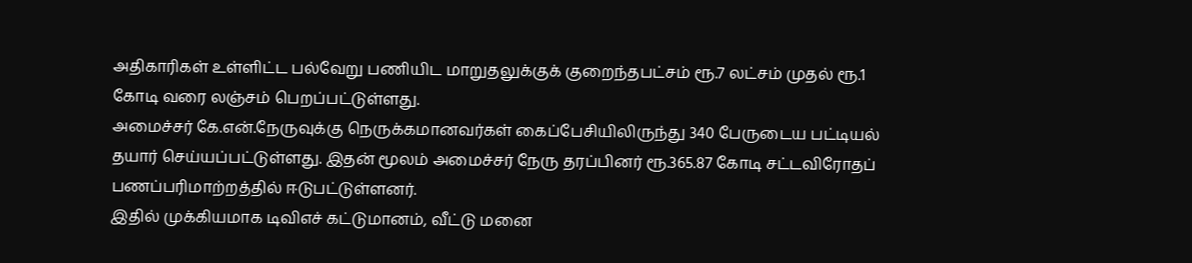அதிகாரிகள் உள்ளிட்ட பல்வேறு பணியிட மாறுதலுக்குக் குறைந்தபட்சம் ரூ.7 லட்சம் முதல் ரூ.1 கோடி வரை லஞ்சம் பெறப்பட்டுள்ளது.
அமைச்சர் கே.என்.நேருவுக்கு நெருக்கமானவர்கள் கைப்பேசியிலிருந்து 340 பேருடைய பட்டியல் தயார் செய்யப்பட்டுள்ளது. இதன் மூலம் அமைச்சர் நேரு தரப்பினர் ரூ.365.87 கோடி சட்டவிரோதப் பணப்பரிமாற்றத்தில் ஈடுபட்டுள்ளனர்.
இதில் முக்கியமாக டிவிஎச் கட்டுமானம், வீட்டு மனை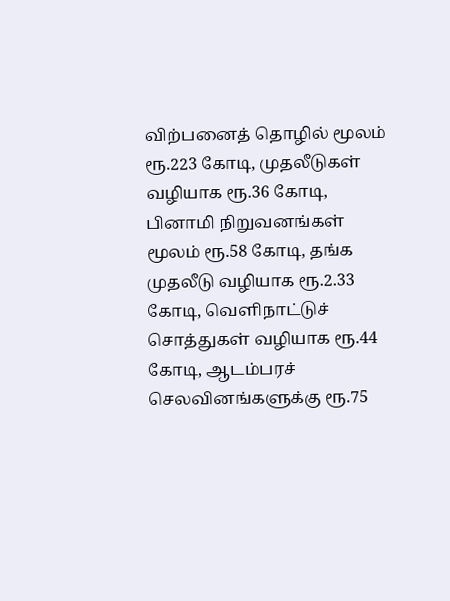விற்பனைத் தொழில் மூலம் ரூ.223 கோடி, முதலீடுகள் வழியாக ரூ.36 கோடி, பினாமி நிறுவனங்கள் மூலம் ரூ.58 கோடி, தங்க முதலீடு வழியாக ரூ.2.33 கோடி, வெளிநாட்டுச் சொத்துகள் வழியாக ரூ.44 கோடி, ஆடம்பரச் செலவினங்களுக்கு ரூ.75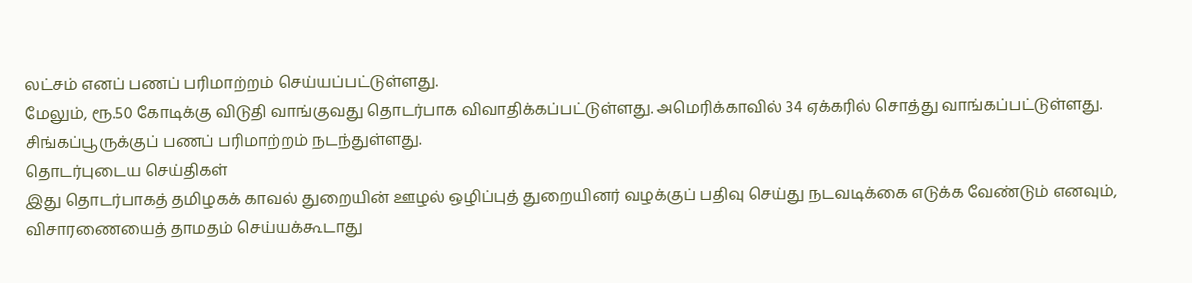லட்சம் எனப் பணப் பரிமாற்றம் செய்யப்பட்டுள்ளது.
மேலும், ரூ.50 கோடிக்கு விடுதி வாங்குவது தொடர்பாக விவாதிக்கப்பட்டுள்ளது. அமெரிக்காவில் 34 ஏக்கரில் சொத்து வாங்கப்பட்டுள்ளது. சிங்கப்பூருக்குப் பணப் பரிமாற்றம் நடந்துள்ளது.
தொடர்புடைய செய்திகள்
இது தொடர்பாகத் தமிழகக் காவல் துறையின் ஊழல் ஒழிப்புத் துறையினர் வழக்குப் பதிவு செய்து நடவடிக்கை எடுக்க வேண்டும் எனவும், விசாரணையைத் தாமதம் செய்யக்கூடாது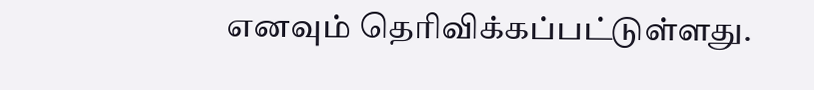எனவும் தெரிவிக்கப்பட்டுள்ளது.